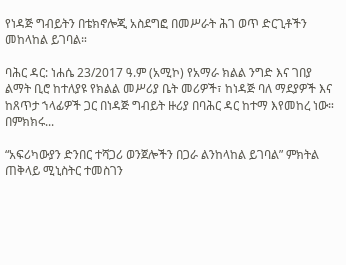የነዳጅ ግብይትን በቴክኖሎጂ አስደግፎ በመሥራት ሕገ ወጥ ድርጊቶችን መከላከል ይገባል።

ባሕር ዳር: ነሐሴ 23/2017 ዓ.ም (አሚኮ) የአማራ ክልል ንግድ እና ገበያ ልማት ቢሮ ከተለያዩ የክልል መሥሪያ ቤት መሪዎች፣ ከነዳጅ ባለ ማደያዎች እና ከጸጥታ ኀላፊዎች ጋር በነዳጅ ግብይት ዙሪያ በባሕር ዳር ከተማ እየመከረ ነው። በምክክሩ...

“አፍሪካውያን ድንበር ተሻጋሪ ወንጀሎችን በጋራ ልንከላከል ይገባል” ምክትል ጠቅላይ ሚኒስትር ተመስገን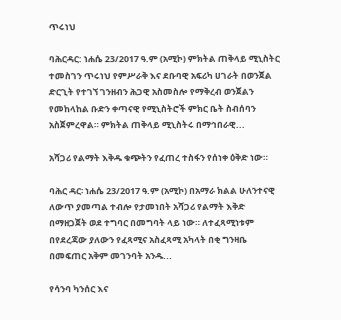ጥሩነህ

ባሕርዳር: ነሐሴ 23/2017 ዓ.ም (አሚኮ) ምክትል ጠቅላይ ሚኒስትር ተመስገን ጥሩነህ የምሥራቅ እና ደቡባዊ አፍሪካ ሀገራት በወንጀል ድርጊት የተገኘ ገንዘብን ሕጋዊ አስመስሎ የማቅረብ ወንጀልን የመከላከል ቡድን ቀጣናዊ የሚኒስትሮች ምክር ቤት ስብሰባን አስጀምረዋል። ምክትል ጠቅላይ ሚኒስትሩ በማኅበራዊ...

አሻጋሪ የልማት እቅዱ ቁጭትን የፈጠረ ተስፋን የሰነቀ ዕቅድ ነው።

ባሕር ዳር፡ ነሐሴ 23/2017 ዓ.ም (አሚኮ) በአማራ ክልል ሁለንተናዊ ለውጥ ያመጣል ተብሎ የታመነበት አሻጋሪ የልማት እቅድ በማዘጋጀት ወደ ተግባር በመግባት ላይ ነው። ለተፈጻሚነቱም በየደረጃው ያለውን የፈጻሚና አስፈጻሚ አካላት በቂ ግንዛቤ በመፍጠር አቅም መገንባት አንዱ...

የሳንባ ካንሰር እና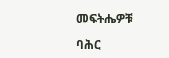መፍትሔዎቹ

ባሕር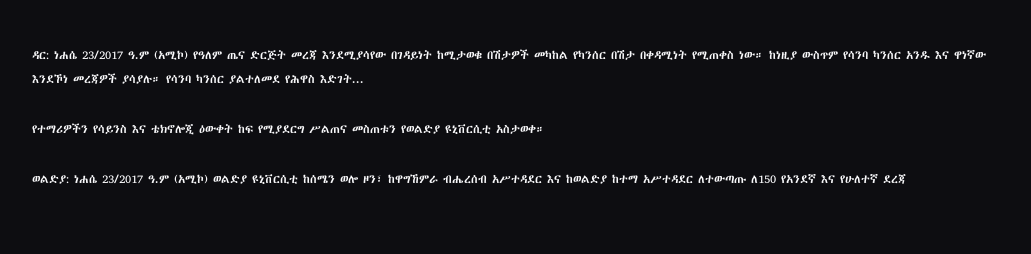ዳር: ነሐሴ 23/2017 ዓ.ም (አሚኮ) የዓለም ጤና ድርጅት መረጃ እንደሚያሳየው በገዳይነት ከሚታወቁ በሽታዎች መካከል የካንሰር በሽታ በቀዳሚነት የሚጠቀስ ነው። ከነዚያ ውስጥም የሳንባ ካንሰር አንዱ እና ዋነኛው እንደኾነ መረጃዎች ያሳያሉ። የሳንባ ካንሰር ያልተለመደ የሕዋስ እድገት...

የተማሪዎችን የሳይንስ እና ቴክኖሎጂ ዕውቀት ከፍ የሚያደርግ ሥልጠና መስጠቱን የወልድያ ዩኒቨርሲቲ አስታወቀ።

ወልድያ: ነሐሴ 23/2017 ዓ.ም (አሚኮ) ወልድያ ዩኒቨርሲቲ ከሰሜን ወሎ ዞን፣ ከዋግኸምራ ብሔረሰብ አሥተዳደር እና ከወልድያ ከተማ አሥተዳደር ለተውጣጡ ለ150 የአንደኛ እና የሁለተኛ ደረጃ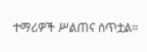ተማሪዎች ሥልጠና ሰጥቷል።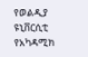የወልዲያ ዩኒቨርሲቲ የአካዳሚክ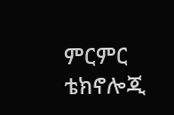ምርምር ቴክኖሎጂ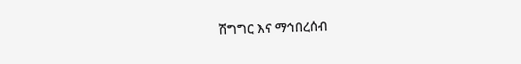ሽግግር እና ማኅበረሰብ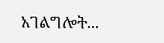አገልግሎት...